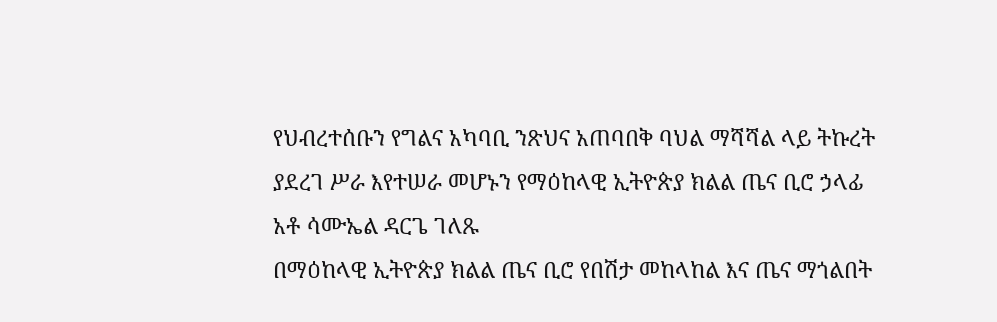የህብረተሰቡን የግልና አካባቢ ንጽህና አጠባበቅ ባህል ማሻሻል ላይ ትኩረት ያደረገ ሥራ እየተሠራ መሆኑን የማዕከላዊ ኢትዮጵያ ክልል ጤና ቢሮ ኃላፊ አቶ ሳሙኤል ዳርጌ ገለጹ
በማዕከላዊ ኢትዮጵያ ክልል ጤና ቢሮ የበሽታ መከላከል እና ጤና ማጎልበት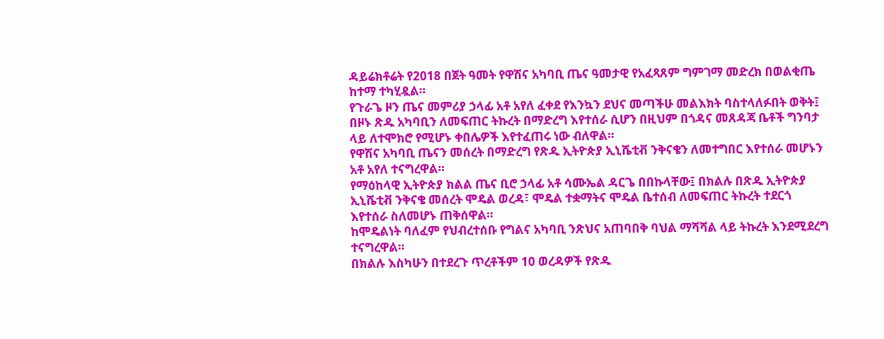ዳይሬክቶሬት የ2018 በጀት ዓመት የዋሽና አካባቢ ጤና ዓመታዊ የአፈጻጸም ግምገማ መድረክ በወልቂጤ ከተማ ተካሂዷል።
የጉራጌ ዞን ጤና መምሪያ ኃላፊ አቶ አየለ ፈቀደ የእንኳን ደህና መጣችሁ መልእክት ባስተላለፉበት ወቅት፤ በዞኑ ጽዱ አካባቢን ለመፍጠር ትኩረት በማድረግ እየተሰራ ሲሆን በዚህም በጎዳና መጸዳጃ ቤቶች ግንባታ ላይ ለተሞክሮ የሚሆኑ ቀበሌዎች እየተፈጠሩ ነው ብለዋል።
የዋሽና አካባቢ ጤናን መሰረት በማድረግ የጽዱ ኢትዮጵያ ኢኒሼቲቭ ንቅናቄን ለመተግበር እየተሰራ መሆኑን አቶ አየለ ተናግረዋል።
የማዕከላዊ ኢትዮጵያ ክልል ጤና ቢሮ ኃላፊ አቶ ሳሙኤል ዳርጌ በበኩላቸው፤ በክልሉ በጽዱ ኢትዮጵያ ኢኒሼቲቭ ንቅናቄ መሰረት ሞዴል ወረዳ፣ ሞዴል ተቋማትና ሞዴል ቤተሰብ ለመፍጠር ትኩረት ተደርጎ እየተሰራ ስለመሆኑ ጠቅሰዋል።
ከሞዴልነት ባለፈም የህብረተሰቡ የግልና አካባቢ ንጽህና አጠባበቅ ባህል ማሻሻል ላይ ትኩረት እንደሚደረግ ተናግረዋል።
በክልሉ እስካሁን በተደረጉ ጥረቶችም 10 ወረዳዎች የጽዱ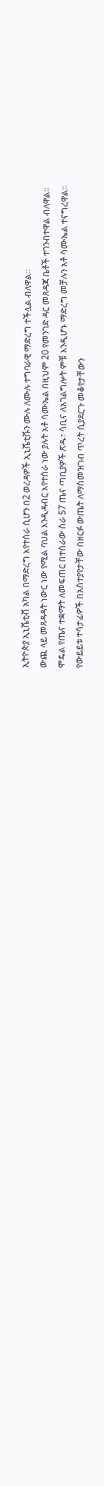ኢትዮጵያ ኢኒሼቲቭ አካል በማድረግ እየተሰራ ሲሆን በ2 ወረዳዎች ኢኒሼቲቩን ሙሉ ለሙሉ ተግባራዊ ማድረግ ተችሏል ብለዋል።
ውጪ ላይ መጸዳዳት ነውር ነው የሚል ባህል እንዲዳብር እየተሰራ ነው ያሉት አቶ ሳሙኤል በዚህም 20 የመንገድ ዳር መጸዳጃ ቤቶች ተገንብተዋል ብለዋል።
ሞዴል የጤና ተቋማት ለመፍጠር በተሰራው ስራ 57 ጤና ጣቢያዎች ጽዱ፣ ሳቢና ለአገልግሎት ምቹ እንዲሆኑ ማድረግ መቻሉን አቶ ሳሙኤል ተናግረዋል።
የውይይቱ ተሳታፊዎች በአስተያየታቸው በዘርፉ ውጤት ለማስመዝገብ ጥረት ሲያደርጉ መቆየታቸውን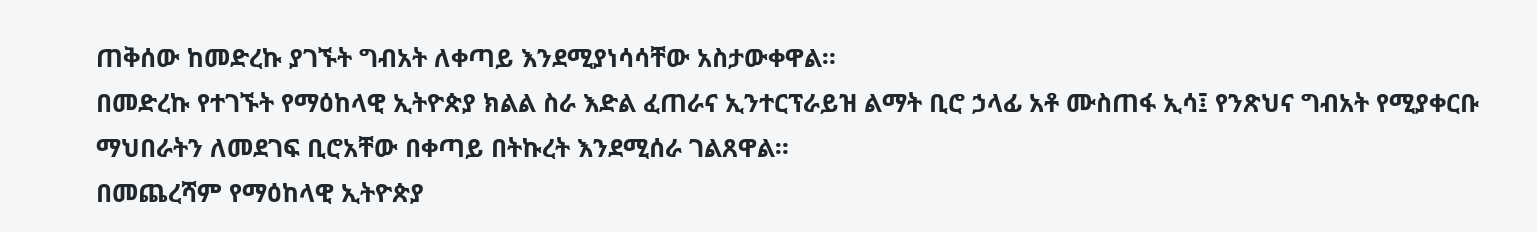ጠቅሰው ከመድረኩ ያገኙት ግብአት ለቀጣይ እንደሚያነሳሳቸው አስታውቀዋል።
በመድረኩ የተገኙት የማዕከላዊ ኢትዮጵያ ክልል ስራ እድል ፈጠራና ኢንተርፕራይዝ ልማት ቢሮ ኃላፊ አቶ ሙስጠፋ ኢሳ፤ የንጽህና ግብአት የሚያቀርቡ ማህበራትን ለመደገፍ ቢሮአቸው በቀጣይ በትኩረት እንደሚሰራ ገልጸዋል።
በመጨረሻም የማዕከላዊ ኢትዮጵያ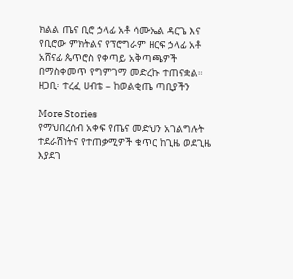ክልል ጤና ቢሮ ኃላፊ አቶ ሳሙኤል ዳርጌ እና የቢሮው ምክትልና የፕሮግራም ዘርፍ ኃላፊ አቶ አሸናፊ ጴጥሮስ የቀጣይ አቅጣጫዎች በማስቀመጥ የግምገማ መድረኩ ተጠናቋል።
ዘጋቢ፡ ተረፈ ሀብቴ – ከወልቂጤ ጣቢያችን

More Stories
የማህበረሰብ አቀፍ የጤና መድህን አገልግሉት ተደራሽነትና የተጠቃሚዎች ቁጥር ከጊዜ ወደጊዜ እያደገ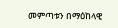መምጣቱን በማዕከላዊ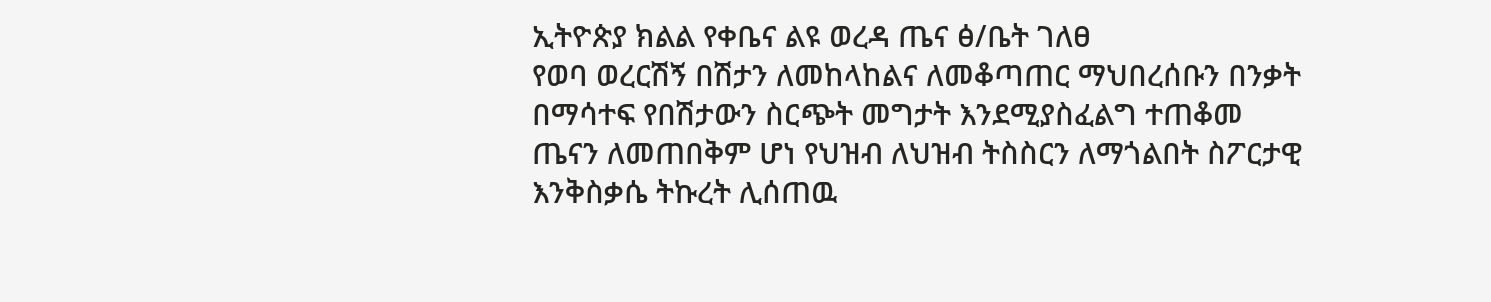ኢትዮጵያ ክልል የቀቤና ልዩ ወረዳ ጤና ፅ/ቤት ገለፀ
የወባ ወረርሽኝ በሽታን ለመከላከልና ለመቆጣጠር ማህበረሰቡን በንቃት በማሳተፍ የበሽታውን ስርጭት መግታት እንደሚያስፈልግ ተጠቆመ
ጤናን ለመጠበቅም ሆነ የህዝብ ለህዝብ ትስስርን ለማጎልበት ስፖርታዊ እንቅስቃሴ ትኩረት ሊሰጠዉ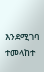እንደሚገባ ተመላከተ